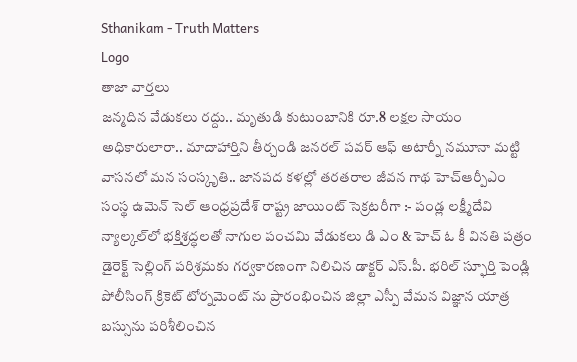Sthanikam - Truth Matters
Logo
తాజా వార్తలు
జన్మదిన వేడుకలు రద్దు.. మృతుడి కుటుంబానికి రూ.8 లక్షల సాయం అధికారులారా.. మాదాహార్తిని తీర్చండి జనరల్ పవర్ ఆఫ్ అటార్నీ నమూనా మట్టి వాసనలో మన సంస్కృతి.. జానపద కళల్లో తరతరాల జీవన గాథ హెచ్ఆర్పీఎం సంస్థ ఉమెన్ సెల్ ఆంధ్రప్రదేశ్ రాష్ట్ర జాయింట్ సెక్రటరీగా :- పండ్ల లక్ష్మీదేవి న్యాల్కల్‌లో భక్తిశ్రద్ధలతో నాగుల పంచమి వేడుకలు డి ఎం & హెచ్ ఓ కీ వినతి పత్రం డైరెక్ట్ సెల్లింగ్ పరిశ్రమకు గర్వకారణంగా నిలిచిన డాక్టర్ ఎస్.పీ. భరిల్ స్ఫూర్తి పెండ్లి పోలీసింగ్ క్రికెట్ టోర్నమెంట్ ను ప్రారంభించిన జిల్లా ఎస్పీ వేమన విజ్ఞాన యాత్ర బస్సును పరిశీలించిన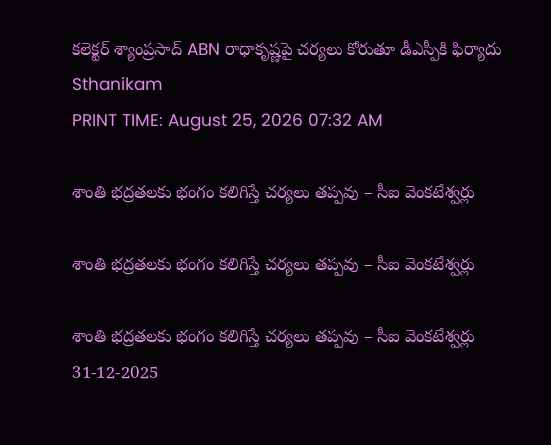కలెక్టర్ శ్యాంప్రసాద్ ABN రాధాకృష్ణపై చర్యలు కోరుతూ డీఎస్పీకి ఫిర్యాదు
Sthanikam
PRINT TIME: August 25, 2026 07:32 AM

శాంతి భద్రతలకు భంగం కలిగిస్తే చర్యలు తప్పవు – సీఐ వెంకటేశ్వర్లు

శాంతి భద్రతలకు భంగం కలిగిస్తే చర్యలు తప్పవు – సీఐ వెంకటేశ్వర్లు

శాంతి భద్రతలకు భంగం కలిగిస్తే చర్యలు తప్పవు – సీఐ వెంకటేశ్వర్లు
31-12-2025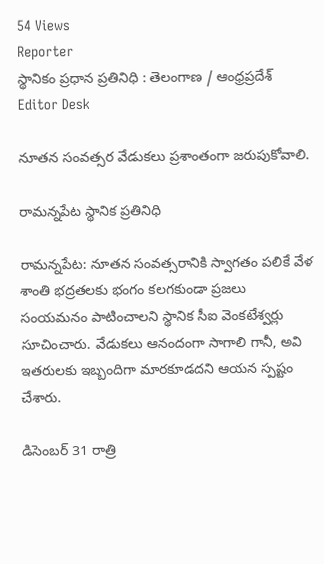54 Views
Reporter
స్థానికం ప్రధాన ప్రతినిధి : తెలంగాణ / ఆంధ్రప్రదేశ్
Editor Desk

నూతన సంవత్సర వేడుకలు ప్రశాంతంగా జరుపుకోవాలి.

రామన్నపేట స్థానిక ప్రతినిధి

రామన్నపేట: నూతన సంవత్సరానికి స్వాగతం పలికే వేళ శాంతి భద్రతలకు భంగం కలగకుండా ప్రజలు సంయమనం పాటించాలని స్థానిక సీఐ వెంకటేశ్వర్లు సూచించారు. వేడుకలు ఆనందంగా సాగాలి గానీ, అవి ఇతరులకు ఇబ్బందిగా మారకూడదని ఆయన స్పష్టం చేశారు.

డిసెంబర్ 31 రాత్రి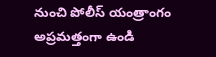నుంచి పోలీస్ యంత్రాంగం అప్రమత్తంగా ఉండి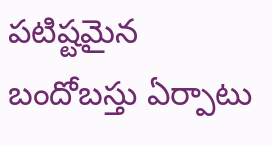పటిష్టమైన బందోబస్తు ఏర్పాటు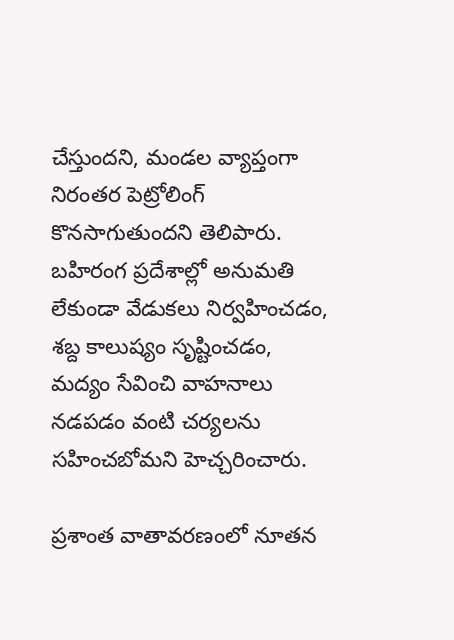చేస్తుందని, మండల వ్యాప్తంగా నిరంతర పెట్రోలింగ్ కొనసాగుతుందని తెలిపారు. బహిరంగ ప్రదేశాల్లో అనుమతి లేకుండా వేడుకలు నిర్వహించడం, శబ్ద కాలుష్యం సృష్టించడం, మద్యం సేవించి వాహనాలు నడపడం వంటి చర్యలను సహించబోమని హెచ్చరించారు.

ప్రశాంత వాతావరణంలో నూతన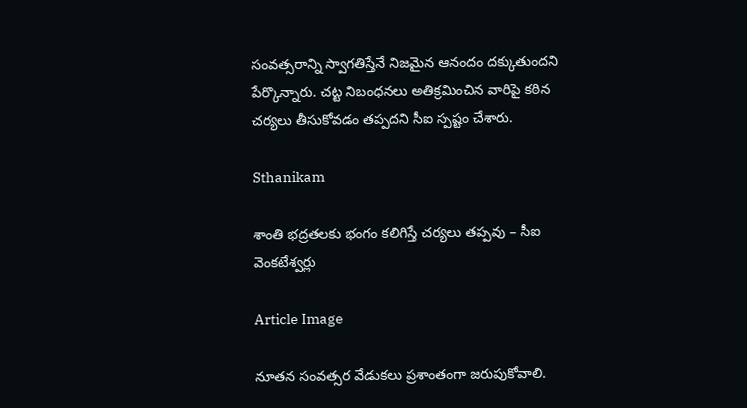సంవత్సరాన్ని స్వాగతిస్తేనే నిజమైన ఆనందం దక్కుతుందని పేర్కొన్నారు. చట్ట నిబంధనలు అతిక్రమించిన వారిపై కఠిన చర్యలు తీసుకోవడం తప్పదని సీఐ స్పష్టం చేశారు.

Sthanikam

శాంతి భద్రతలకు భంగం కలిగిస్తే చర్యలు తప్పవు – సీఐ వెంకటేశ్వర్లు

Article Image

నూతన సంవత్సర వేడుకలు ప్రశాంతంగా జరుపుకోవాలి.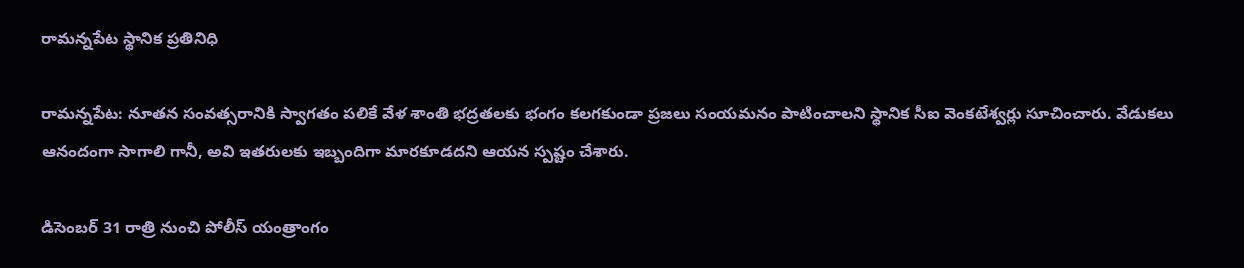రామన్నపేట స్థానిక ప్రతినిధి

రామన్నపేట: నూతన సంవత్సరానికి స్వాగతం పలికే వేళ శాంతి భద్రతలకు భంగం కలగకుండా ప్రజలు సంయమనం పాటించాలని స్థానిక సీఐ వెంకటేశ్వర్లు సూచించారు. వేడుకలు ఆనందంగా సాగాలి గానీ, అవి ఇతరులకు ఇబ్బందిగా మారకూడదని ఆయన స్పష్టం చేశారు.

డిసెంబర్ 31 రాత్రి నుంచి పోలీస్ యంత్రాంగం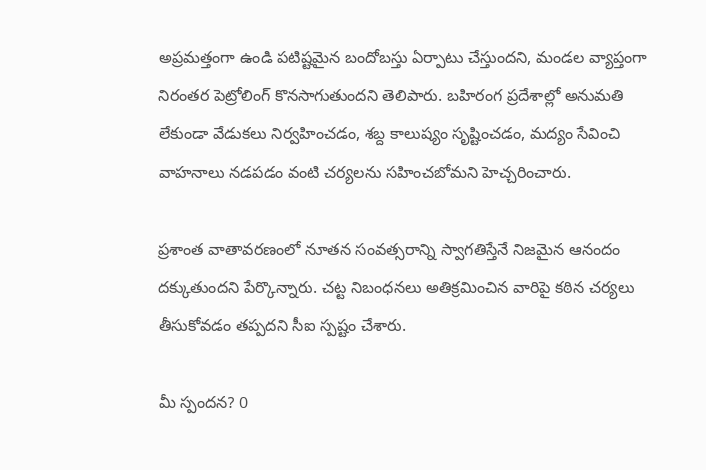అప్రమత్తంగా ఉండి పటిష్టమైన బందోబస్తు ఏర్పాటు చేస్తుందని, మండల వ్యాప్తంగా నిరంతర పెట్రోలింగ్ కొనసాగుతుందని తెలిపారు. బహిరంగ ప్రదేశాల్లో అనుమతి లేకుండా వేడుకలు నిర్వహించడం, శబ్ద కాలుష్యం సృష్టించడం, మద్యం సేవించి వాహనాలు నడపడం వంటి చర్యలను సహించబోమని హెచ్చరించారు.

ప్రశాంత వాతావరణంలో నూతన సంవత్సరాన్ని స్వాగతిస్తేనే నిజమైన ఆనందం దక్కుతుందని పేర్కొన్నారు. చట్ట నిబంధనలు అతిక్రమించిన వారిపై కఠిన చర్యలు తీసుకోవడం తప్పదని సీఐ స్పష్టం చేశారు.

మీ స్పందన? 0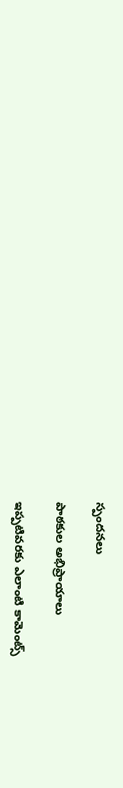స్పందనలు

పాఠకుల అభిప్రాయాలు

ఇప్పటివరకు ఎలాంటి కామెంట్స్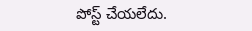పోస్ట్ చేయలేదు.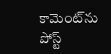కామెంట్‌ను పోస్ట్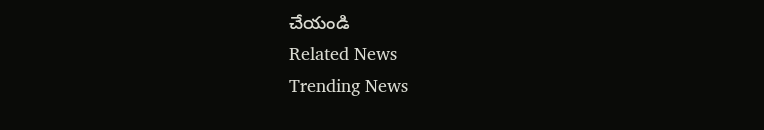చేయండి
Related News
Trending News